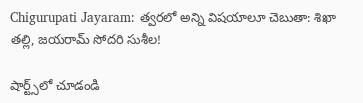Chigurupati Jayaram: త్వరలో అన్ని విషయాలూ చెబుతా: శిఖా తల్లి, జయరామ్ సోదరి సుశీల!

షార్ట్స్‌లో చూడండి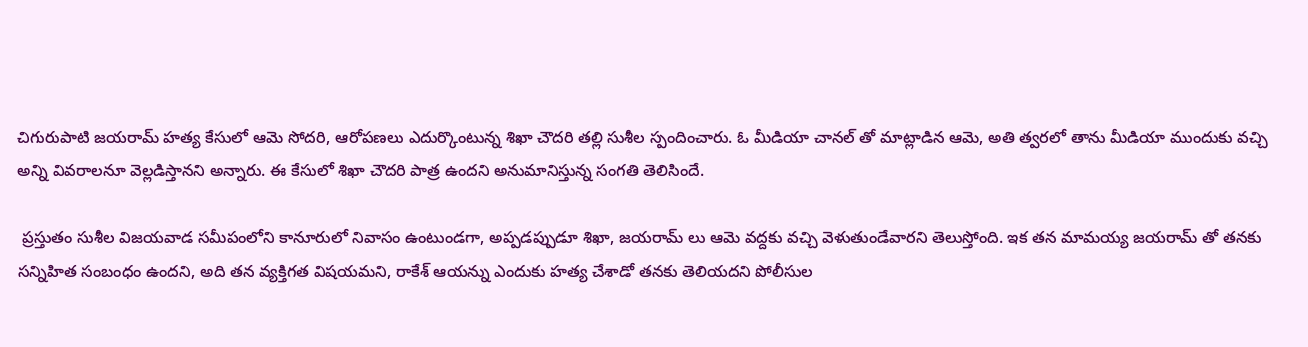చిగురుపాటి జయరామ్ హత్య కేసులో ఆమె సోదరి, ఆరోపణలు ఎదుర్కొంటున్న శిఖా చౌదరి తల్లి సుశీల స్పందించారు. ఓ మీడియా చానల్ తో మాట్లాడిన ఆమె, అతి త్వరలో తాను మీడియా ముందుకు వచ్చి అన్ని వివరాలనూ వెల్లడిస్తానని అన్నారు. ఈ కేసులో శిఖా చౌదరి పాత్ర ఉందని అనుమానిస్తున్న సంగతి తెలిసిందే.

 ప్రస్తుతం సుశీల విజయవాడ సమీపంలోని కానూరులో నివాసం ఉంటుండగా, అప్పడప్పుడూ శిఖా, జయరామ్ లు ఆమె వద్దకు వచ్చి వెళుతుండేవారని తెలుస్తోంది. ఇక తన మామయ్య జయరామ్ తో తనకు సన్నిహిత సంబంధం ఉందని, అది తన వ్యక్తిగత విషయమని, రాకేశ్ ఆయన్ను ఎందుకు హత్య చేశాడో తనకు తెలియదని పోలీసుల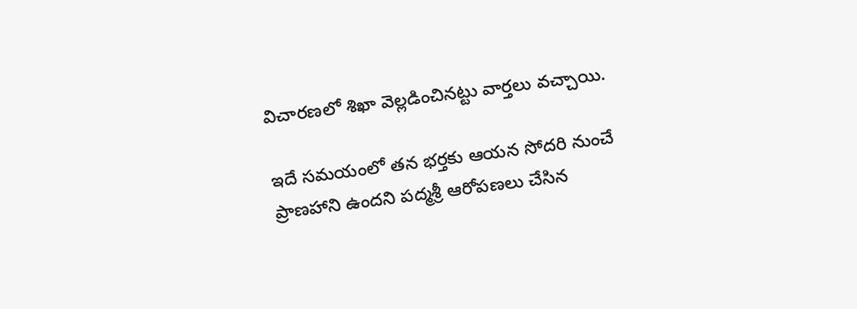విచారణలో శిఖా వెల్లడించినట్టు వార్తలు వచ్చాయి.

ఇదే సమయంలో తన భర్తకు ఆయన సోదరి నుంచే ప్రాణహాని ఉందని పద్మశ్రీ ఆరోపణలు చేసిన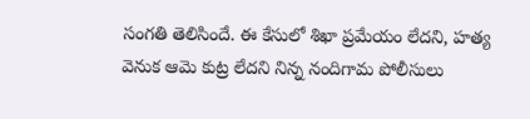సంగతి తెలిసిందే. ఈ కేసులో శిఖా ప్రమేయం లేదని, హత్య వెనుక ఆమె కుట్ర లేదని నిన్న నందిగామ పోలీసులు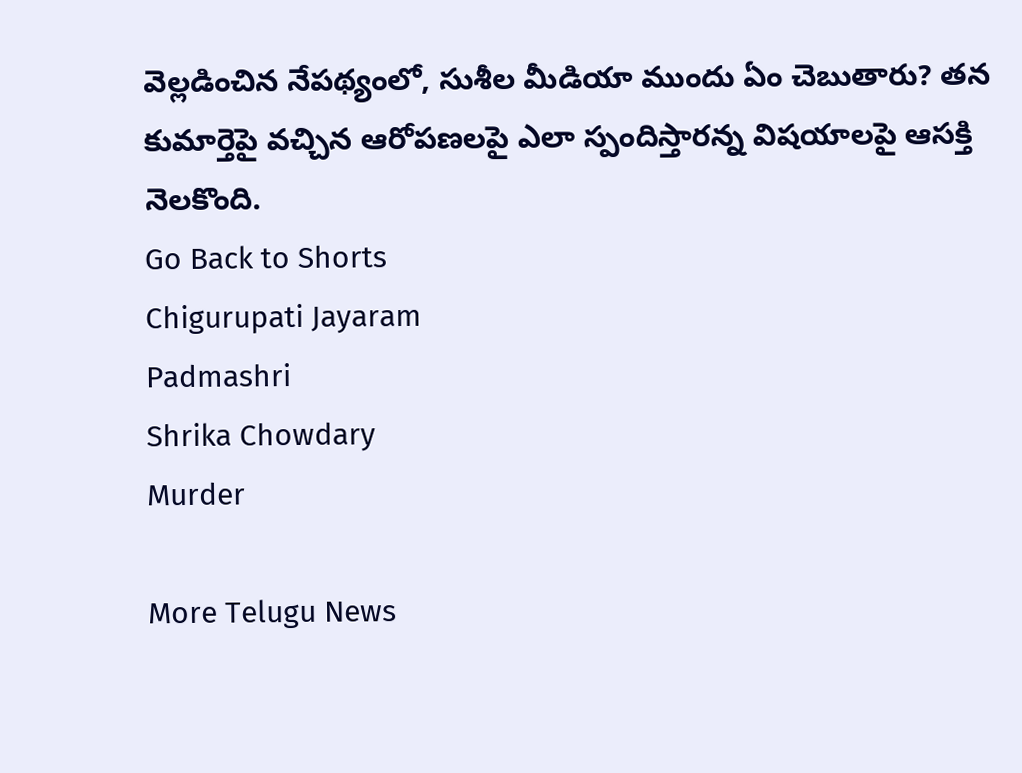వెల్లడించిన నేపథ్యంలో, సుశీల మీడియా ముందు ఏం చెబుతారు? తన కుమార్తెపై వచ్చిన ఆరోపణలపై ఎలా స్పందిస్తారన్న విషయాలపై ఆసక్తి నెలకొంది.
Go Back to Shorts
Chigurupati Jayaram
Padmashri
Shrika Chowdary
Murder

More Telugu News